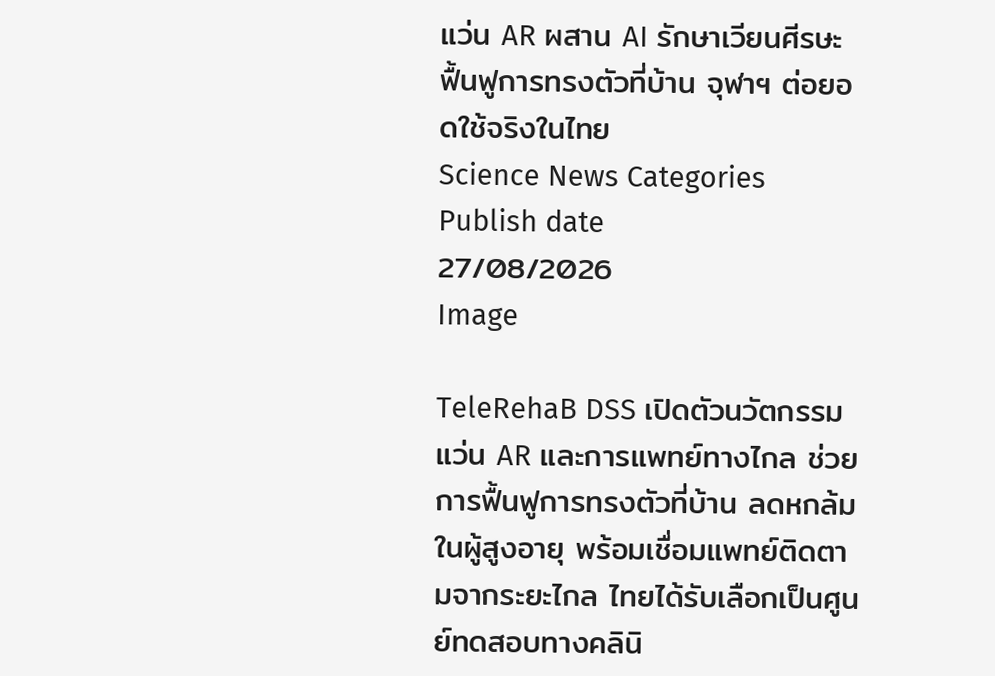แว่น AR ผสาน AI รักษาเวียนศีรษะ ฟื้นฟูการทรงตัวที่บ้าน จุฬาฯ ต่อยอดใช้จริงในไทย
Science News Categories
Publish date
27/08/2026
Image

TeleRehaB DSS เปิดตัวนวัตกรรมแว่น AR และการแพทย์ทางไกล ช่วยการฟื้นฟูการทรงตัวที่บ้าน ลดหกล้มในผู้สูงอายุ พร้อมเชื่อมแพทย์ติดตามจากระยะไกล ไทยได้รับเลือกเป็นศูนย์ทดสอบทางคลินิ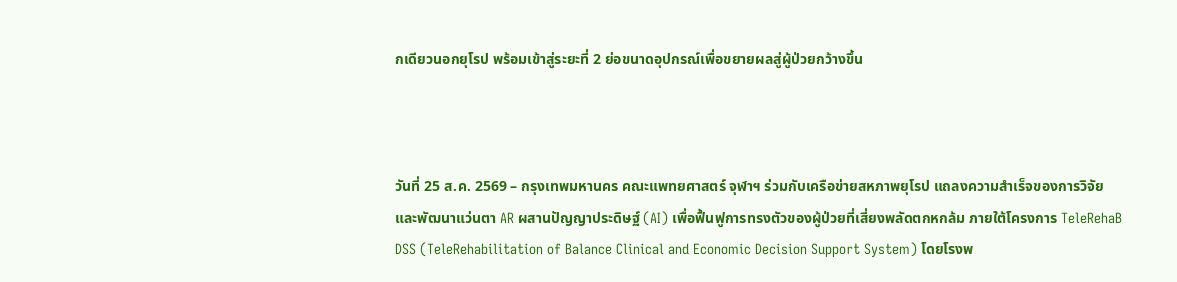กเดียวนอกยุโรป พร้อมเข้าสู่ระยะที่ 2 ย่อขนาดอุปกรณ์เพื่อขยายผลสู่ผู้ป่วยกว้างขึ้น



วันที่ 25 ส.ค. 2569 – กรุงเทพมหานคร คณะแพทยศาสตร์ จุฬาฯ ร่วมกับเครือข่ายสหภาพยุโรป แถลงความสำเร็จของการวิจัยและพัฒนาแว่นตา AR ผสานปัญญาประดิษฐ์ (AI) เพื่อฟื้นฟูการทรงตัวของผู้ป่วยที่เสี่ยงพลัดตกหกล้ม ภายใต้โครงการ TeleRehaB DSS (TeleRehabilitation of Balance Clinical and Economic Decision Support System) โดยโรงพ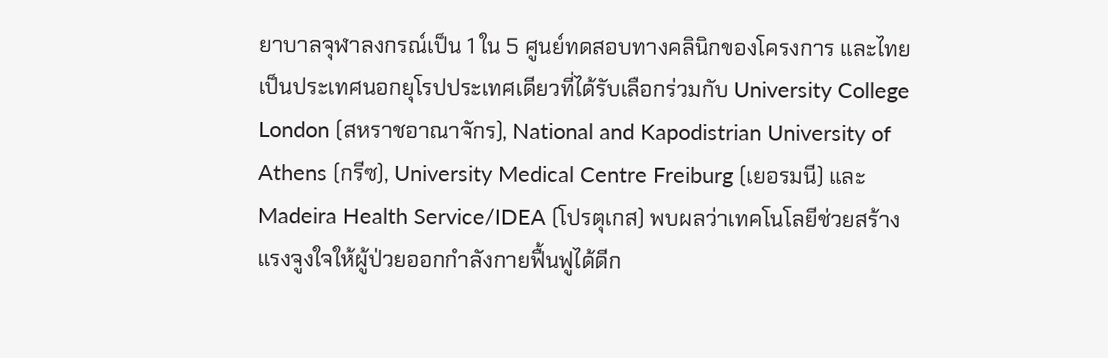ยาบาลจุฬาลงกรณ์เป็น 1 ใน 5 ศูนย์ทดสอบทางคลินิกของโครงการ และไทยเป็นประเทศนอกยุโรปประเทศเดียวที่ได้รับเลือกร่วมกับ University College London (สหราชอาณาจักร), National and Kapodistrian University of Athens (กรีซ), University Medical Centre Freiburg (เยอรมนี) และ Madeira Health Service/IDEA (โปรตุเกส) พบผลว่าเทคโนโลยีช่วยสร้างแรงจูงใจให้ผู้ป่วยออกกำลังกายฟื้นฟูได้ดีก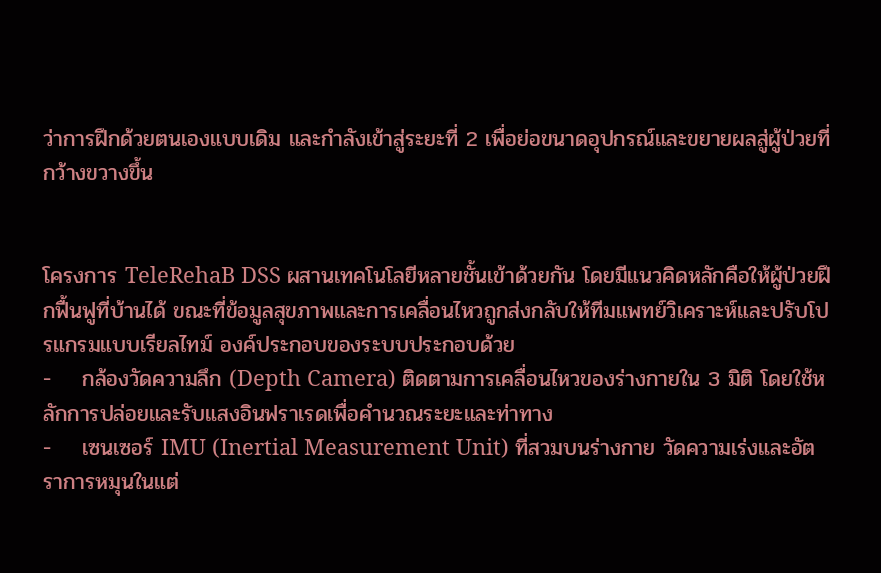ว่าการฝึกด้วยตนเองแบบเดิม และกำลังเข้าสู่ระยะที่ 2 เพื่อย่อขนาดอุปกรณ์และขยายผลสู่ผู้ป่วยที่กว้างขวางขึ้น


โครงการ TeleRehaB DSS ผสานเทคโนโลยีหลายชั้นเข้าด้วยกัน โดยมีแนวคิดหลักคือให้ผู้ป่วยฝึกฟื้นฟูที่บ้านได้ ขณะที่ข้อมูลสุขภาพและการเคลื่อนไหวถูกส่งกลับให้ทีมแพทย์วิเคราะห์และปรับโปรแกรมแบบเรียลไทม์ องค์ประกอบของระบบประกอบด้วย
-    กล้องวัดความลึก (Depth Camera) ติดตามการเคลื่อนไหวของร่างกายใน 3 มิติ โดยใช้หลักการปล่อยและรับแสงอินฟราเรดเพื่อคำนวณระยะและท่าทาง
-    เซนเซอร์ IMU (Inertial Measurement Unit) ที่สวมบนร่างกาย วัดความเร่งและอัตราการหมุนในแต่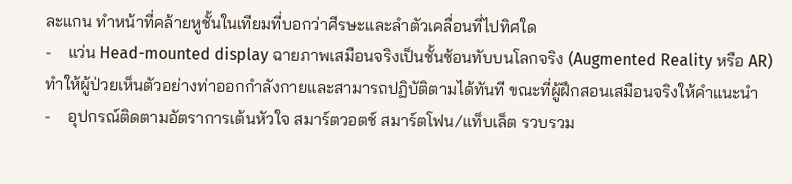ละแกน ทำหน้าที่คล้ายหูชั้นในเทียมที่บอกว่าศีรษะและลำตัวเคลื่อนที่ไปทิศใด
-    แว่น Head-mounted display ฉายภาพเสมือนจริงเป็นชั้นซ้อนทับบนโลกจริง (Augmented Reality หรือ AR) ทำให้ผู้ป่วยเห็นตัวอย่างท่าออกกำลังกายและสามารถปฏิบัติตามได้ทันที ขณะที่ผู้ฝึกสอนเสมือนจริงให้คำแนะนำ
-    อุปกรณ์ติดตามอัตราการเต้นหัวใจ สมาร์ตวอตช์ สมาร์ตโฟน/แท็บเล็ต รวบรวม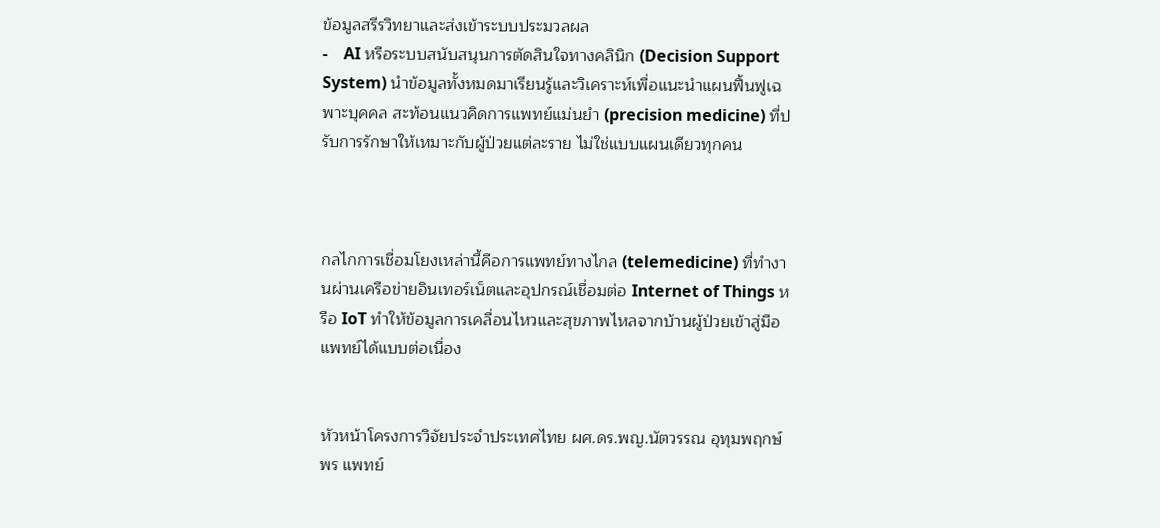ข้อมูลสรีรวิทยาและส่งเข้าระบบประมวลผล
-    AI หรือระบบสนับสนุนการตัดสินใจทางคลินิก (Decision Support System) นำข้อมูลทั้งหมดมาเรียนรู้และวิเคราะห์เพื่อแนะนำแผนฟื้นฟูเฉพาะบุคคล สะท้อนแนวคิดการแพทย์แม่นยำ (precision medicine) ที่ปรับการรักษาให้เหมาะกับผู้ป่วยแต่ละราย ไม่ใช่แบบแผนเดียวทุกคน



กลไกการเชื่อมโยงเหล่านี้คือการแพทย์ทางไกล (telemedicine) ที่ทำงานผ่านเครือข่ายอินเทอร์เน็ตและอุปกรณ์เชื่อมต่อ Internet of Things หรือ IoT ทำให้ข้อมูลการเคลื่อนไหวและสุขภาพไหลจากบ้านผู้ป่วยเข้าสู่มือแพทย์ได้แบบต่อเนื่อง


หัวหน้าโครงการวิจัยประจำประเทศไทย ผศ.ดร.พญ.นัตวรรณ อุทุมพฤกษ์พร แพทย์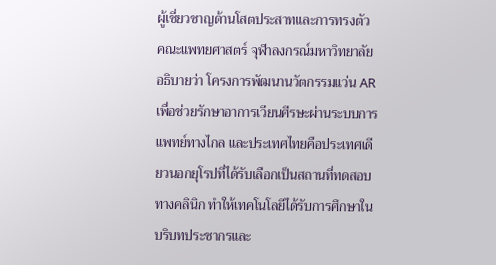ผู้เชี่ยวชาญด้านโสตประสาทและการทรงตัว คณะแพทยศาสตร์ จุฬาลงกรณ์มหาวิทยาลัย อธิบายว่า โครงการพัฒนานวัตกรรมแว่น AR เพื่อช่วยรักษาอาการเวียนศีรษะผ่านระบบการแพทย์ทางไกล และประเทศไทยคือประเทศเดียวนอกยุโรปที่ได้รับเลือกเป็นสถานที่ทดสอบทางคลินิก ทำให้เทคโนโลยีได้รับการศึกษาในบริบทประชากรและ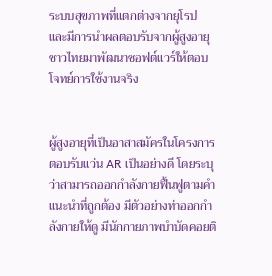ระบบสุขภาพที่แตกต่างจากยุโรป และมีการนำผลตอบรับจากผู้สูงอายุชาวไทยมาพัฒนาซอฟต์แวร์ให้ตอบโจทย์การใช้งานจริง


ผู้สูงอายุที่เป็นอาสาสมัครในโครงการตอบรับแว่น AR เป็นอย่างดี โดยระบุว่าสามารถออกกำลังกายฟื้นฟูตามคำแนะนำที่ถูกต้อง มีตัวอย่างท่าออกกำลังกายให้ดู มีนักกายภาพบำบัดคอยติ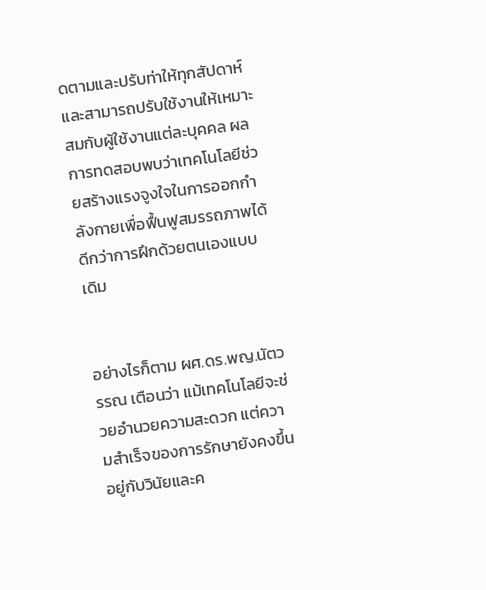ดตามและปรับท่าให้ทุกสัปดาห์ และสามารถปรับใช้งานให้เหมาะสมกับผู้ใช้งานแต่ละบุคคล ผลการทดสอบพบว่าเทคโนโลยีช่วยสร้างแรงจูงใจในการออกกำลังกายเพื่อฟื้นฟูสมรรถภาพได้ดีกว่าการฝึกด้วยตนเองแบบเดิม


อย่างไรก็ตาม ผศ.ดร.พญ.นัตวรรณ เตือนว่า แม้เทคโนโลยีจะช่วยอำนวยความสะดวก แต่ความสำเร็จของการรักษายังคงขึ้นอยู่กับวินัยและค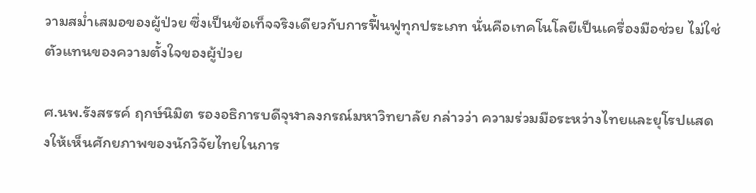วามสม่ำเสมอของผู้ป่วย ซึ่งเป็นข้อเท็จจริงเดียวกับการฟื้นฟูทุกประเภท นั่นคือเทคโนโลยีเป็นเครื่องมือช่วย ไม่ใช่ตัวแทนของความตั้งใจของผู้ป่วย

ศ.นพ.รังสรรค์ ฤกษ์นิมิต รองอธิการบดีจุฬาลงกรณ์มหาวิทยาลัย กล่าวว่า ความร่วมมือระหว่างไทยและยุโรปแสดงให้เห็นศักยภาพของนักวิจัยไทยในการ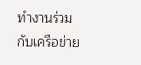ทำงานร่วมกับเครือข่าย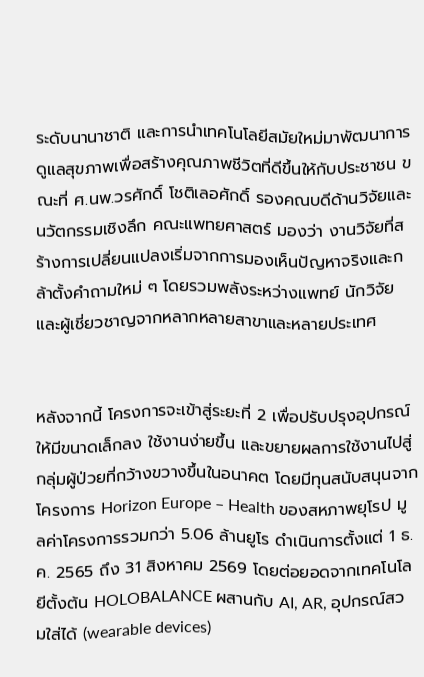ระดับนานาชาติ และการนำเทคโนโลยีสมัยใหม่มาพัฒนาการดูแลสุขภาพเพื่อสร้างคุณภาพชีวิตที่ดีขึ้นให้กับประชาชน ขณะที่ ศ.นพ.วรศักดิ์ โชติเลอศักดิ์ รองคณบดีด้านวิจัยและนวัตกรรมเชิงลึก คณะแพทยศาสตร์ มองว่า งานวิจัยที่สร้างการเปลี่ยนแปลงเริ่มจากการมองเห็นปัญหาจริงและกล้าตั้งคำถามใหม่ ๆ โดยรวมพลังระหว่างแพทย์ นักวิจัย และผู้เชี่ยวชาญจากหลากหลายสาขาและหลายประเทศ


หลังจากนี้ โครงการจะเข้าสู่ระยะที่ 2 เพื่อปรับปรุงอุปกรณ์ให้มีขนาดเล็กลง ใช้งานง่ายขึ้น และขยายผลการใช้งานไปสู่กลุ่มผู้ป่วยที่กว้างขวางขึ้นในอนาคต โดยมีทุนสนับสนุนจากโครงการ Horizon Europe – Health ของสหภาพยุโรป มูลค่าโครงการรวมกว่า 5.06 ล้านยูโร ดำเนินการตั้งแต่ 1 ธ.ค. 2565 ถึง 31 สิงหาคม 2569 โดยต่อยอดจากเทคโนโลยีตั้งต้น HOLOBALANCE ผสานกับ AI, AR, อุปกรณ์สวมใส่ได้ (wearable devices)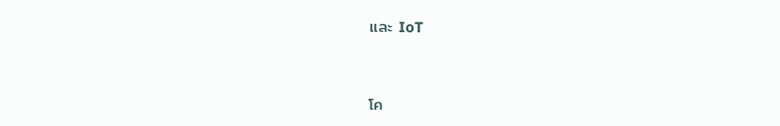และ IoT



โค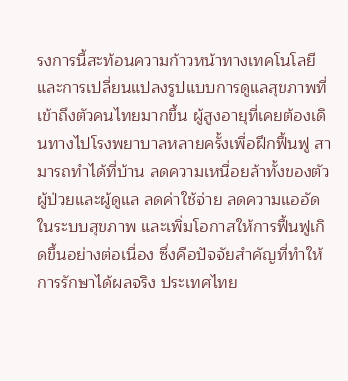รงการนี้สะท้อนความก้าวหน้าทางเทคโนโลยีและการเปลี่ยนแปลงรูปแบบการดูแลสุขภาพที่เข้าถึงตัวคนไทยมากขึ้น ผู้สูงอายุที่เคยต้องเดินทางไปโรงพยาบาลหลายครั้งเพื่อฝึกฟื้นฟู สามารถทำได้ที่บ้าน ลดความเหนื่อยล้าทั้งของตัวผู้ป่วยและผู้ดูแล ลดค่าใช้จ่าย ลดความแออัดในระบบสุขภาพ และเพิ่มโอกาสให้การฟื้นฟูเกิดขึ้นอย่างต่อเนื่อง ซึ่งคือปัจจัยสำคัญที่ทำให้การรักษาได้ผลจริง ประเทศไทย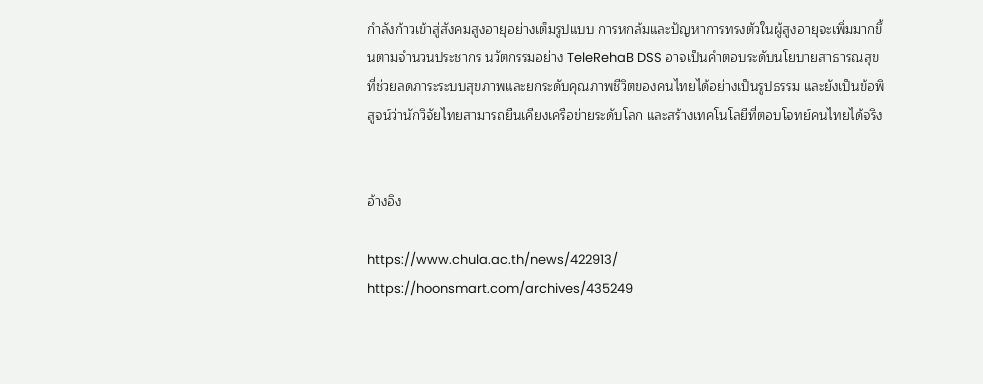กำลังก้าวเข้าสู่สังคมสูงอายุอย่างเต็มรูปแบบ การหกล้มและปัญหาการทรงตัวในผู้สูงอายุจะเพิ่มมากขึ้นตามจำนวนประชากร นวัตกรรมอย่าง TeleRehaB DSS อาจเป็นคำตอบระดับนโยบายสาธารณสุขที่ช่วยลดภาระระบบสุขภาพและยกระดับคุณภาพชีวิตของคนไทยได้อย่างเป็นรูปธรรม และยังเป็นข้อพิสูจน์ว่านักวิจัยไทยสามารถยืนเคียงเครือข่ายระดับโลก และสร้างเทคโนโลยีที่ตอบโจทย์คนไทยได้จริง


อ้างอิง

https://www.chula.ac.th/news/422913/
https://hoonsmart.com/archives/435249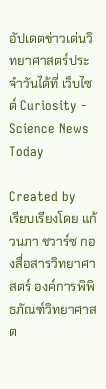อัปเดตข่าวเด่นวิทยาศาสตร์ประจำวันได้ที่ เว็บไซต์ Curiosity - Science News Today

Created by
เรียบเรียงโดย แก้วนภา ชวาร์ซ กองสื่อสารวิทยาศาสตร์ องค์การพิพิธภัณฑ์วิทยาศาสต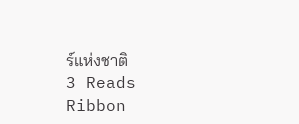ร์แห่งชาติ
3 Reads
Ribbon